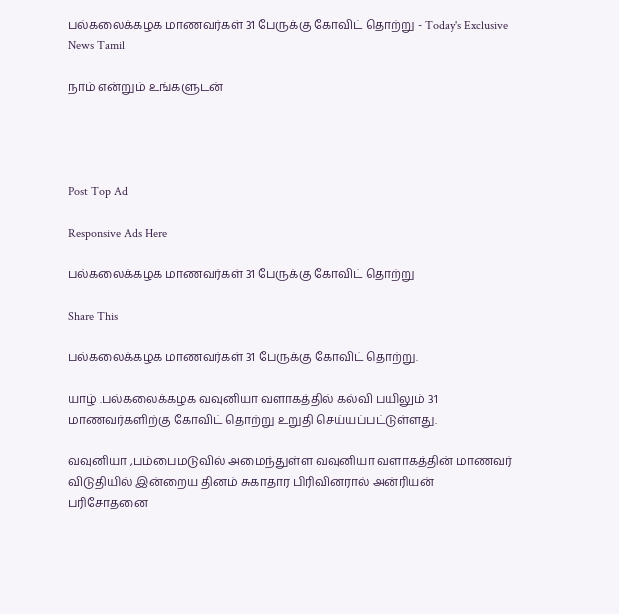பல்கலைக்கழக மாணவர்கள் 31 பேருக்கு கோவிட் தொற்று - Today's Exclusive News Tamil

நாம் என்றும் உங்களுடன்




Post Top Ad

Responsive Ads Here

பல்கலைக்கழக மாணவர்கள் 31 பேருக்கு கோவிட் தொற்று

Share This

பல்கலைக்கழக மாணவர்கள் 31 பேருக்கு கோவிட் தொற்று.

யாழ் .பல்கலைக்கழக வவுனியா வளாகத்தில் கல்வி பயிலும் 31 மாணவர்களிற்கு கோவிட் தொற்று உறுதி செய்யப்பட்டுள்ளது.

வவுனியா ,பம்பைமடுவில் அமைந்துள்ள வவுனியா வளாகத்தின் மாணவர் விடுதியில் இன்றைய தினம் சுகாதார பிரிவினரால் அன்ரியன் பரிசோதனை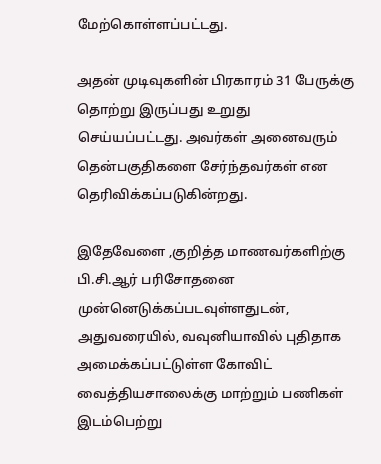மேற்கொள்ளப்பட்டது.

அதன் முடிவுகளின் பிரகாரம் 31 பேருக்கு தொற்று இருப்பது உறுது செய்யப்பட்டது. அவர்கள் அனைவரும் தென்பகுதிகளை சேர்ந்தவர்கள் என தெரிவிக்கப்படுகின்றது.

இதேவேளை ,குறித்த மாணவர்களிற்கு பி.சி.ஆர் பரிசோதனை முன்னெடுக்கப்படவுள்ளதுடன், அதுவரையில், வவுனியாவில் புதிதாக அமைக்கப்பட்டுள்ள கோவிட் வைத்தியசாலைக்கு மாற்றும் பணிகள் இடம்பெற்று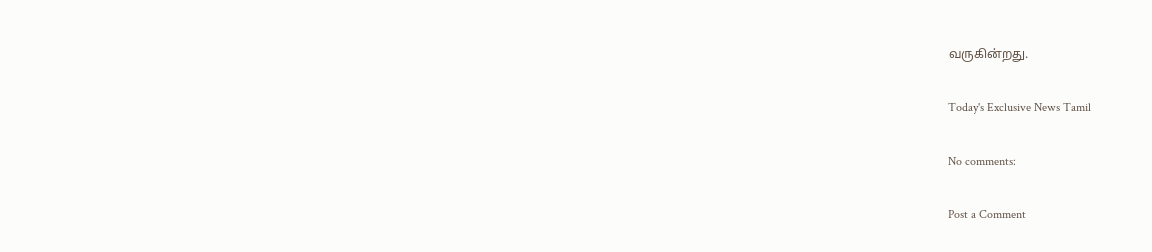வருகின்றது.

Today's Exclusive News Tamil

No comments:

Post a Comment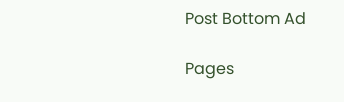Post Bottom Ad

Pages